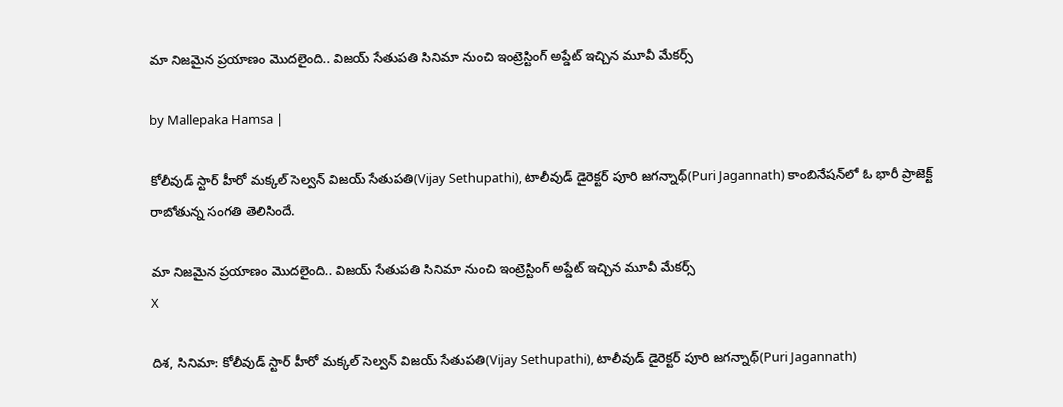మా నిజమైన ప్రయాణం మొదలైంది.. విజయ్ సేతుపతి సినిమా నుంచి ఇంట్రెస్టింగ్ అప్డేట్ ఇచ్చిన మూవీ మేకర్స్

by Mallepaka Hamsa |

కోలీవుడ్ స్టార్ హీరో మక్కల్ సెల్వన్ విజయ్ సేతుపతి(Vijay Sethupathi), టాలీవుడ్ డైరెక్టర్ పూరి జగన్నాథ్(Puri Jagannath) కాంబినేషన్‌లో ఓ భారీ ప్రాజెక్ట్ రాబోతున్న సంగతి తెలిసిందే.

మా నిజమైన ప్రయాణం మొదలైంది.. విజయ్ సేతుపతి సినిమా నుంచి ఇంట్రెస్టింగ్ అప్డేట్ ఇచ్చిన మూవీ మేకర్స్
X

దిశ, సినిమా: కోలీవుడ్ స్టార్ హీరో మక్కల్ సెల్వన్ విజయ్ సేతుపతి(Vijay Sethupathi), టాలీవుడ్ డైరెక్టర్ పూరి జగన్నాథ్(Puri Jagannath)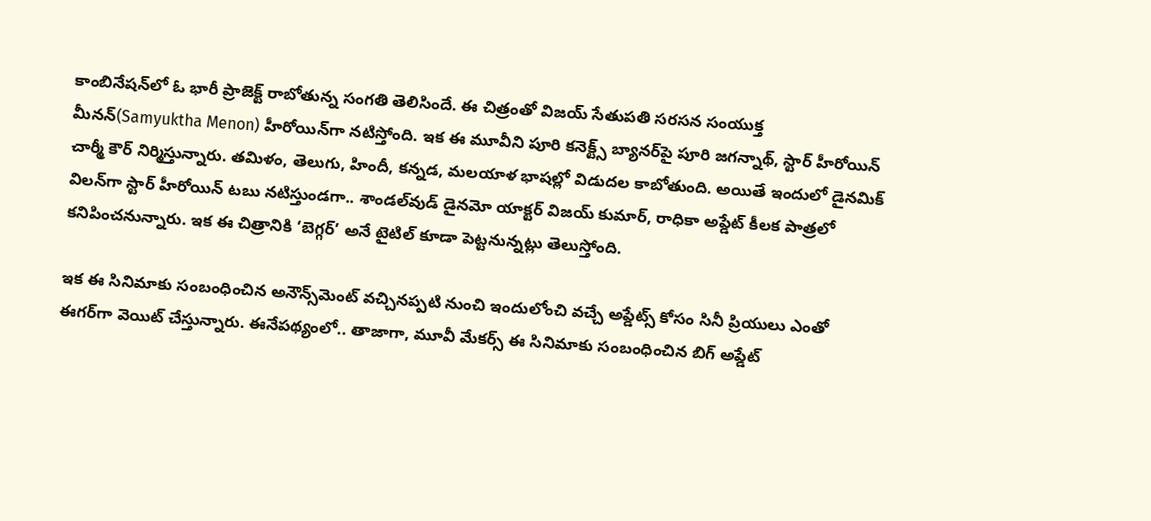కాంబినేషన్‌లో ఓ భారీ ప్రాజెక్ట్ రాబోతున్న సంగతి తెలిసిందే. ఈ చిత్రంతో విజయ్ సేతుపతి సరసన సంయుక్త మీనన్(Samyuktha Menon) హీరోయిన్‌గా నటిస్తోంది. ఇక ఈ మూవీని పూరి కనెక్ట్స్ బ్యానర్‌పై పూరి జగన్నాథ్, స్టార్ హీరోయిన్ చార్మీ కౌర్ నిర్మిస్తున్నారు. తమిళం, తెలుగు, హిందీ, కన్నడ, మలయాళ భాషల్లో విడుదల కాబోతుంది. అయితే ఇందులో డైనమిక్ విలన్‌గా స్టార్ హీరోయిన్ టబు నటిస్తుండగా.. శాండల్‌వుడ్ డైనమో యాక్టర్ విజయ్ కుమార్, రాధికా అప్డేట్ కీలక పాత్రలో కనిపించనున్నారు. ఇక ఈ చిత్రానికి ‘బెగ్గర్’ అనే టైటిల్ కూడా పెట్టనున్నట్లు తెలుస్తోంది.

ఇక ఈ సినిమాకు సంబంధించిన అనౌన్స్‌మెంట్ వచ్చినప్పటి నుంచి ఇందులోంచి వచ్చే అప్డేట్స్ కోసం సినీ ప్రియులు ఎంతో ఈగర్‌గా వెయిట్ చేస్తున్నారు. ఈనేపథ్యంలో.. తాజాగా, మూవీ మేకర్స్ ఈ సినిమాకు సంబంధించిన బిగ్ అప్డేట్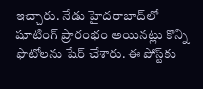ఇచ్చారు. నేడు హైదరాబాద్‌లో షూటింగ్ ప్రారంభం అయినట్లు కొన్ని ఫొటోలను షేర్ చేశారు. ఈ పోస్ట్‌కు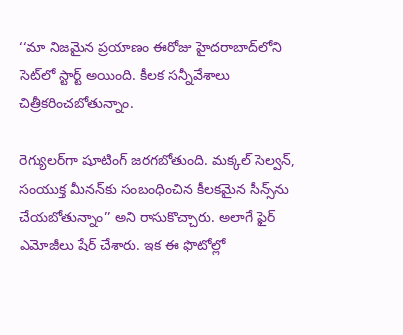‘‘మా నిజమైన ప్రయాణం ఈరోజు హైదరాబాద్‌లోని సెట్‌లో స్టార్ట్ అయింది. కీలక సన్నీవేశాలు చిత్రీకరించబోతున్నాం.

రెగ్యులర్‌గా షూటింగ్ జరగబోతుంది. మక్కల్ సెల్వన్, సంయుక్త మీనన్‌కు సంబంధించిన కీలకమైన సీన్స్‌ను చేయబోతున్నాం’’ అని రాసుకొచ్చారు. అలాగే ఫైర్ ఎమోజీలు షేర్ చేశారు. ఇక ఈ ఫొటోల్లో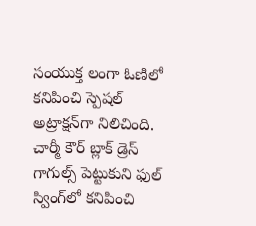సంయుక్త లంగా ఓణిలో కనిపించి స్పెషల్ అట్రాక్షన్‌గా నిలిచింది. చార్మీ కౌర్ బ్లాక్ డ్రెస్ గాగుల్స్ పెట్టుకుని ఫుల్ స్వింగ్‌లో కనిపించి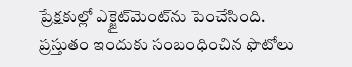ప్రేక్షకుల్లో ఎక్జైట్‌మెంట్‌ను పెంచేసింది. ప్రస్తుతం ఇందుకు సంబంధించిన ఫొటోలు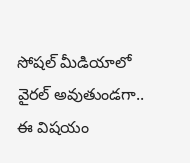సోషల్ మీడియాలో వైరల్ అవుతుండగా.. ఈ విషయం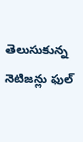తెలుసుకున్న నెటిజన్లు ఫుల్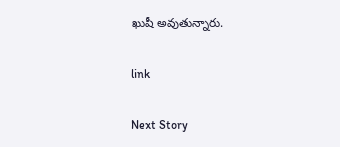ఖుషీ అవుతున్నారు.

link

Next Story